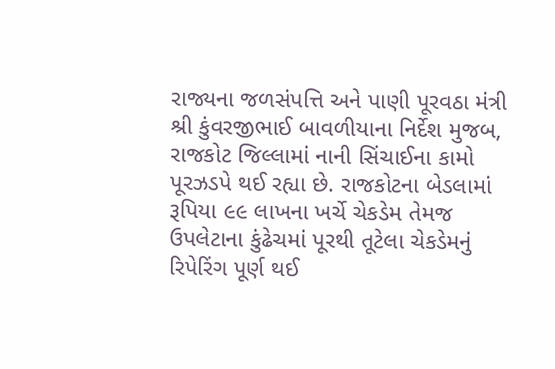રાજ્યના જળસંપત્તિ અને પાણી પૂરવઠા મંત્રી શ્રી કુંવરજીભાઈ બાવળીયાના નિર્દેશ મુજબ, રાજકોટ જિલ્લામાં નાની સિંચાઈના કામો પૂરઝડપે થઈ રહ્યા છે. રાજકોટના બેડલામાં રૂપિયા ૯૯ લાખના ખર્ચે ચેકડેમ તેમજ ઉપલેટાના કુંઢેચમાં પૂરથી તૂટેલા ચેકડેમનું રિપેરિંગ પૂર્ણ થઈ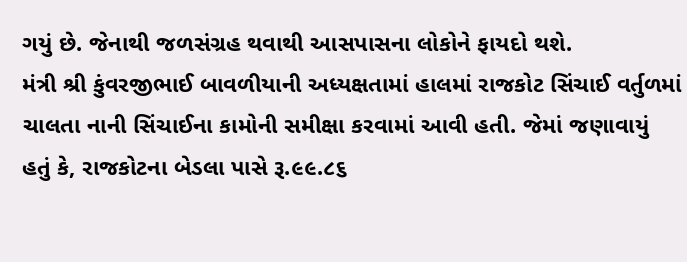ગયું છે. જેનાથી જળસંગ્રહ થવાથી આસપાસના લોકોને ફાયદો થશે.
મંત્રી શ્રી કુંવરજીભાઈ બાવળીયાની અધ્યક્ષતામાં હાલમાં રાજકોટ સિંચાઈ વર્તુળમાં ચાલતા નાની સિંચાઈના કામોની સમીક્ષા કરવામાં આવી હતી. જેમાં જણાવાયું હતું કે, રાજકોટના બેડલા પાસે રૂ.૯૯.૮૬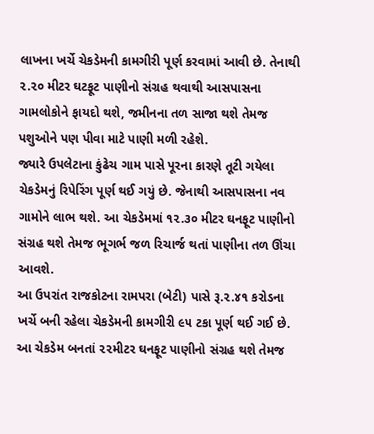લાખના ખર્ચે ચેકડેમની કામગીરી પૂર્ણ કરવામાં આવી છે. તેનાથી ૨.૨૦ મીટર ઘટફૂટ પાણીનો સંગ્રહ થવાથી આસપાસના ગામલોકોને ફાયદો થશે, જમીનના તળ સાજા થશે તેમજ પશુઓને પણ પીવા માટે પાણી મળી રહેશે.
જ્યારે ઉપલેટાના કુંઢેચ ગામ પાસે પૂરના કારણે તૂટી ગયેલા ચેકડેમનું રિપેરિંગ પૂર્ણ થઈ ગયું છે. જેનાથી આસપાસના નવ ગામોને લાભ થશે. આ ચેકડેમમાં ૧૨.૩૦ મીટર ઘનફૂટ પાણીનો સંગ્રહ થશે તેમજ ભૂગર્ભ જળ રિચાર્જ થતાં પાણીના તળ ઊંચા આવશે.
આ ઉપરાંત રાજકોટના રામપરા (બેટી) પાસે રૂ.૨.૪૧ કરોડના ખર્ચે બની રહેલા ચેકડેમની કામગીરી ૯૫ ટકા પૂર્ણ થઈ ગઈ છે. આ ચેકડેમ બનતાં ૨૨મીટર ઘનફૂટ પાણીનો સંગ્રહ થશે તેમજ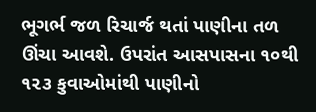ભૂગર્ભ જળ રિચાર્જ થતાં પાણીના તળ ઊંચા આવશે. ઉપરાંત આસપાસના ૧૦થી ૧૨૩ કુવાઓમાંથી પાણીનો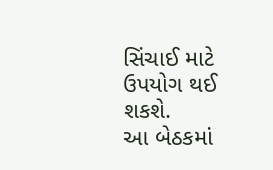સિંચાઈ માટે ઉપયોગ થઈ શકશે.
આ બેઠકમાં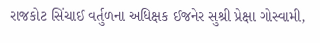રાજકોટ સિંચાઈ વર્તુળના અધિક્ષક ઈજનેર સુશ્રી પ્રેક્ષા ગોસ્વામી,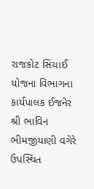રાજકોટ સિંચાઈ યોજના વિભાગના કાર્યપાલક ઈજનેર શ્રી ભાવિન ભીમજીયાણી વગેરે ઉપસ્થિત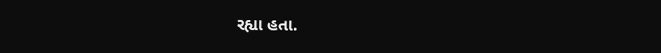રહ્યા હતા.